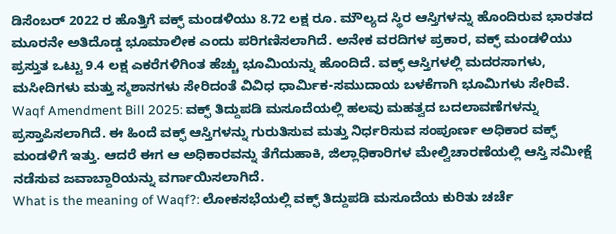ಡಿಸೆಂಬರ್ 2022 ರ ಹೊತ್ತಿಗೆ ವಕ್ಫ್ ಮಂಡಳಿಯು 8.72 ಲಕ್ಷ ರೂ. ಮೌಲ್ಯದ ಸ್ಥಿರ ಆಸ್ತಿಗಳನ್ನು ಹೊಂದಿರುವ ಭಾರತದ ಮೂರನೇ ಅತಿದೊಡ್ಡ ಭೂಮಾಲೀಕ ಎಂದು ಪರಿಗಣಿಸಲಾಗಿದೆ. ಅನೇಕ ವರದಿಗಳ ಪ್ರಕಾರ, ವಕ್ಫ್ ಮಂಡಳಿಯು ಪ್ರಸ್ತುತ ಒಟ್ಟು 9.4 ಲಕ್ಷ ಎಕರೆಗಳಿಗಿಂತ ಹೆಚ್ಚು ಭೂಮಿಯನ್ನು ಹೊಂದಿದೆ. ವಕ್ಫ್ ಆಸ್ತಿಗಳಲ್ಲಿ ಮದರಸಾಗಳು, ಮಸೀದಿಗಳು ಮತ್ತು ಸ್ಮಶಾನಗಳು ಸೇರಿದಂತೆ ವಿವಿಧ ಧಾರ್ಮಿಕ-ಸಮುದಾಯ ಬಳಕೆಗಾಗಿ ಭೂಮಿಗಳು ಸೇರಿವೆ.
Waqf Amendment Bill 2025: ವಕ್ಫ್ ತಿದ್ದುಪಡಿ ಮಸೂದೆಯಲ್ಲಿ ಹಲವು ಮಹತ್ವದ ಬದಲಾವಣೆಗಳನ್ನು ಪ್ರಸ್ತಾಪಿಸಲಾಗಿದೆ. ಈ ಹಿಂದೆ ವಕ್ಫ್ ಆಸ್ತಿಗಳನ್ನು ಗುರುತಿಸುವ ಮತ್ತು ನಿರ್ಧರಿಸುವ ಸಂಪೂರ್ಣ ಅಧಿಕಾರ ವಕ್ಫ್ ಮಂಡಳಿಗೆ ಇತ್ತು. ಆದರೆ ಈಗ ಆ ಅಧಿಕಾರವನ್ನು ತೆಗೆದುಹಾಕಿ, ಜಿಲ್ಲಾಧಿಕಾರಿಗಳ ಮೇಲ್ವಿಚಾರಣೆಯಲ್ಲಿ ಆಸ್ತಿ ಸಮೀಕ್ಷೆ ನಡೆಸುವ ಜವಾಬ್ದಾರಿಯನ್ನು ವರ್ಗಾಯಿಸಲಾಗಿದೆ.
What is the meaning of Waqf?: ಲೋಕಸಭೆಯಲ್ಲಿ ವಕ್ಫ್ ತಿದ್ದುಪಡಿ ಮಸೂದೆಯ ಕುರಿತು ಚರ್ಚೆ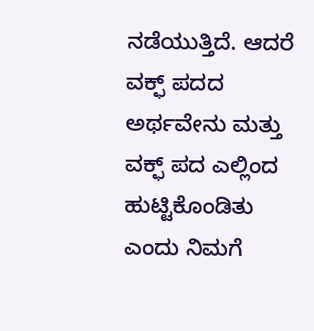ನಡೆಯುತ್ತಿದೆ. ಆದರೆ ವಕ್ಫ್ ಪದದ ಅರ್ಥವೇನು ಮತ್ತು ವಕ್ಫ್ ಪದ ಎಲ್ಲಿಂದ ಹುಟ್ಟಿಕೊಂಡಿತು ಎಂದು ನಿಮಗೆ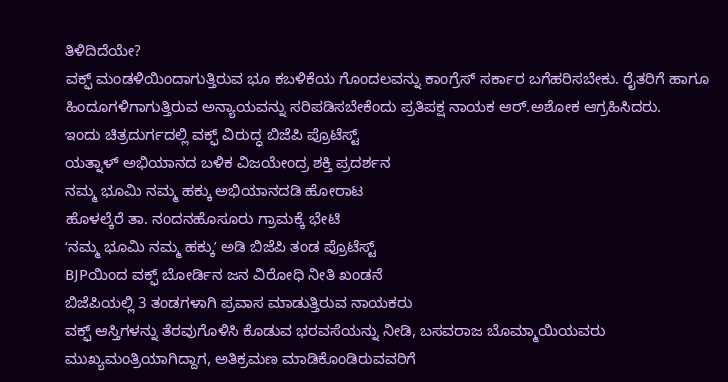ತಿಳಿದಿದೆಯೇ?
ವಕ್ಫ್ ಮಂಡಳಿಯಿಂದಾಗುತ್ತಿರುವ ಭೂ ಕಬಳಿಕೆಯ ಗೊಂದಲವನ್ನು ಕಾಂಗ್ರೆಸ್ ಸರ್ಕಾರ ಬಗೆಹರಿಸಬೇಕು. ರೈತರಿಗೆ ಹಾಗೂ ಹಿಂದೂಗಳಿಗಾಗುತ್ತಿರುವ ಅನ್ಯಾಯವನ್ನು ಸರಿಪಡಿಸಬೇಕೆಂದು ಪ್ರತಿಪಕ್ಷ ನಾಯಕ ಆರ್.ಅಶೋಕ ಆಗ್ರಹಿಸಿದರು.
ಇಂದು ಚಿತ್ರದುರ್ಗದಲ್ಲಿ ವಕ್ಫ್ ವಿರುದ್ಧ ಬಿಜೆಪಿ ಪ್ರೊಟೆಸ್ಟ್
ಯತ್ನಾಳ್ ಅಭಿಯಾನದ ಬಳಿಕ ವಿಜಯೇಂದ್ರ ಶಕ್ತಿ ಪ್ರದರ್ಶನ
ನಮ್ಮ ಭೂಮಿ ನಮ್ಮ ಹಕ್ಕು ಅಭಿಯಾನದಡಿ ಹೋರಾಟ
ಹೊಳಲ್ಕೆರೆ ತಾ. ನಂದನಹೊಸೂರು ಗ್ರಾಮಕ್ಕೆ ಭೇಟಿ
ʻನಮ್ಮ ಭೂಮಿ ನಮ್ಮ ಹಕ್ಕುʼ ಅಡಿ ಬಿಜೆಪಿ ತಂಡ ಪ್ರೊಟೆಸ್ಟ್
BJPಯಿಂದ ವಕ್ಫ್ ಬೋರ್ಡಿನ ಜನ ವಿರೋಧಿ ನೀತಿ ಖಂಡನೆ
ಬಿಜೆಪಿಯಲ್ಲಿ 3 ತಂಡಗಳಾಗಿ ಪ್ರವಾಸ ಮಾಡುತ್ತಿರುವ ನಾಯಕರು
ವಕ್ಫ್ ಆಸ್ತಿಗಳನ್ನು ತೆರವುಗೊಳಿಸಿ ಕೊಡುವ ಭರವಸೆಯನ್ನು ನೀಡಿ, ಬಸವರಾಜ ಬೊಮ್ಮಾಯಿಯವರು ಮುಖ್ಯಮಂತ್ರಿಯಾಗಿದ್ದಾಗ, ಅತಿಕ್ರಮಣ ಮಾಡಿಕೊಂಡಿರುವವರಿಗೆ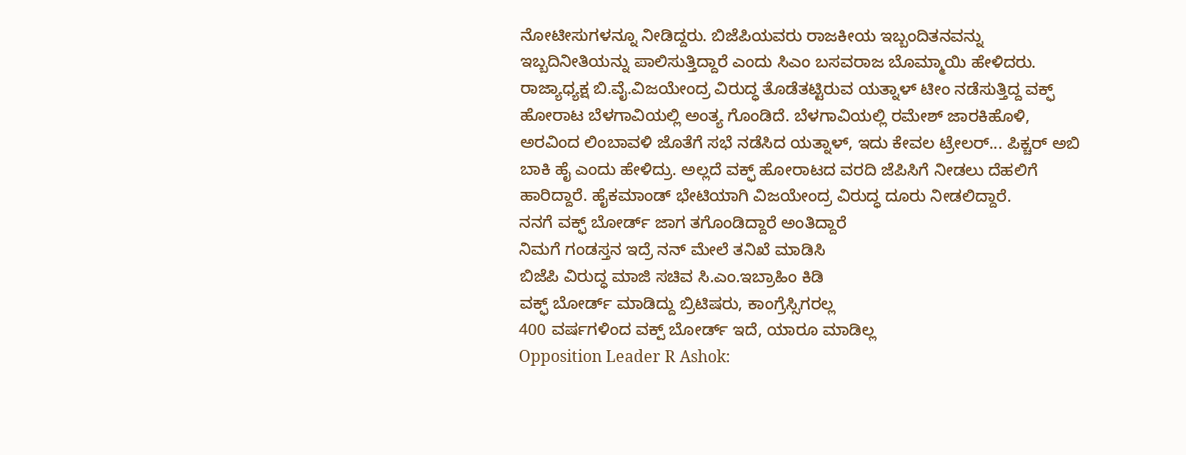ನೋಟೀಸುಗಳನ್ನೂ ನೀಡಿದ್ದರು. ಬಿಜೆಪಿಯವರು ರಾಜಕೀಯ ಇಬ್ಬಂದಿತನವನ್ನು ಇಬ್ಬದಿನೀತಿಯನ್ನು ಪಾಲಿಸುತ್ತಿದ್ದಾರೆ ಎಂದು ಸಿಎಂ ಬಸವರಾಜ ಬೊಮ್ಮಾಯಿ ಹೇಳಿದರು.
ರಾಜ್ಯಾಧ್ಯಕ್ಷ ಬಿ.ವೈ.ವಿಜಯೇಂದ್ರ ವಿರುದ್ಧ ತೊಡೆತಟ್ಟಿರುವ ಯತ್ನಾಳ್ ಟೀಂ ನಡೆಸುತ್ತಿದ್ದ ವಕ್ಫ್ ಹೋರಾಟ ಬೆಳಗಾವಿಯಲ್ಲಿ ಅಂತ್ಯ ಗೊಂಡಿದೆ. ಬೆಳಗಾವಿಯಲ್ಲಿ ರಮೇಶ್ ಜಾರಕಿಹೊಳಿ, ಅರವಿಂದ ಲಿಂಬಾವಳಿ ಜೊತೆಗೆ ಸಭೆ ನಡೆಸಿದ ಯತ್ನಾಳ್, ಇದು ಕೇವಲ ಟ್ರೇಲರ್... ಪಿಕ್ಚರ್ ಅಬಿ ಬಾಕಿ ಹೈ ಎಂದು ಹೇಳಿದ್ರು. ಅಲ್ಲದೆ ವಕ್ಫ್ ಹೋರಾಟದ ವರದಿ ಜೆಪಿಸಿಗೆ ನೀಡಲು ದೆಹಲಿಗೆ ಹಾರಿದ್ದಾರೆ. ಹೈಕಮಾಂಡ್ ಭೇಟಿಯಾಗಿ ವಿಜಯೇಂದ್ರ ವಿರುದ್ಧ ದೂರು ನೀಡಲಿದ್ದಾರೆ.
ನನಗೆ ವಕ್ಫ್ ಬೋರ್ಡ್ ಜಾಗ ತಗೊಂಡಿದ್ದಾರೆ ಅಂತಿದ್ದಾರೆ
ನಿಮಗೆ ಗಂಡಸ್ತನ ಇದ್ರೆ ನನ್ ಮೇಲೆ ತನಿಖೆ ಮಾಡಿಸಿ
ಬಿಜೆಪಿ ವಿರುದ್ಧ ಮಾಜಿ ಸಚಿವ ಸಿ.ಎಂ.ಇಬ್ರಾಹಿಂ ಕಿಡಿ
ವಕ್ಫ್ ಬೋರ್ಡ್ ಮಾಡಿದ್ದು ಬ್ರಿಟಿಷರು, ಕಾಂಗ್ರೆಸ್ಸಿಗರಲ್ಲ
400 ವರ್ಷಗಳಿಂದ ವಕ್ಪ್ ಬೋರ್ಡ್ ಇದೆ, ಯಾರೂ ಮಾಡಿಲ್ಲ
Opposition Leader R Ashok: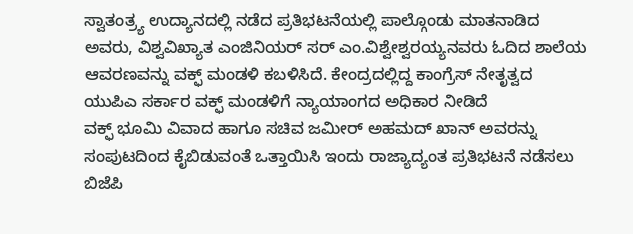ಸ್ವಾತಂತ್ರ್ಯ ಉದ್ಯಾನದಲ್ಲಿ ನಡೆದ ಪ್ರತಿಭಟನೆಯಲ್ಲಿ ಪಾಲ್ಗೊಂಡು ಮಾತನಾಡಿದ ಅವರು, ವಿಶ್ವವಿಖ್ಯಾತ ಎಂಜಿನಿಯರ್ ಸರ್ ಎಂ.ವಿಶ್ವೇಶ್ವರಯ್ಯನವರು ಓದಿದ ಶಾಲೆಯ ಆವರಣವನ್ನು ವಕ್ಫ್ ಮಂಡಳಿ ಕಬಳಿಸಿದೆ. ಕೇಂದ್ರದಲ್ಲಿದ್ದ ಕಾಂಗ್ರೆಸ್ ನೇತೃತ್ವದ ಯುಪಿಎ ಸರ್ಕಾರ ವಕ್ಫ್ ಮಂಡಳಿಗೆ ನ್ಯಾಯಾಂಗದ ಅಧಿಕಾರ ನೀಡಿದೆ
ವಕ್ಫ್ ಭೂಮಿ ವಿವಾದ ಹಾಗೂ ಸಚಿವ ಜಮೀರ್ ಅಹಮದ್ ಖಾನ್ ಅವರನ್ನು ಸಂಪುಟದಿಂದ ಕೈಬಿಡುವಂತೆ ಒತ್ತಾಯಿಸಿ ಇಂದು ರಾಜ್ಯಾದ್ಯಂತ ಪ್ರತಿಭಟನೆ ನಡೆಸಲು ಬಿಜೆಪಿ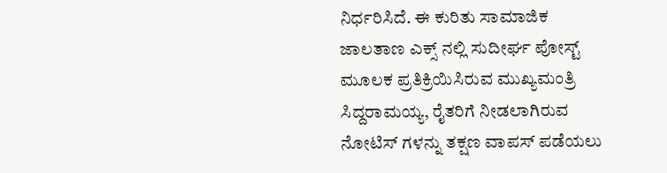ನಿರ್ಧರಿಸಿದೆ. ಈ ಕುರಿತು ಸಾಮಾಜಿಕ ಜಾಲತಾಣ ಎಕ್ಸ್ ನಲ್ಲಿ ಸುದೀರ್ಘ ಪೋಸ್ಟ್ ಮೂಲಕ ಪ್ರತಿಕ್ರಿಯಿಸಿರುವ ಮುಖ್ಯಮಂತ್ರಿ ಸಿದ್ದರಾಮಯ್ಯ, ರೈತರಿಗೆ ನೀಡಲಾಗಿರುವ ನೋಟಿಸ್ ಗಳನ್ನು ತಕ್ಷಣ ವಾಪಸ್ ಪಡೆಯಲು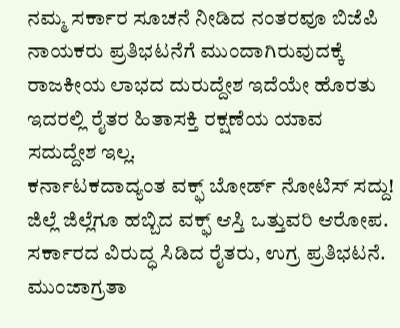ನಮ್ಮ ಸರ್ಕಾರ ಸೂಚನೆ ನೀಡಿದ ನಂತರವೂ ಬಿಜೆಪಿ ನಾಯಕರು ಪ್ರತಿಭಟನೆಗೆ ಮುಂದಾಗಿರುವುದಕ್ಕೆ ರಾಜಕೀಯ ಲಾಭದ ದುರುದ್ದೇಶ ಇದೆಯೇ ಹೊರತು ಇದರಲ್ಲಿ ರೈತರ ಹಿತಾಸಕ್ತಿ ರಕ್ಷಣೆಯ ಯಾವ ಸದುದ್ದೇಶ ಇಲ್ಲ.
ಕರ್ನಾಟಕದಾದ್ಯಂತ ವಕ್ಫ್ ಬೋರ್ಡ್ ನೋಟಿಸ್ ಸದ್ದು! ಜಿಲ್ಲೆ ಜಿಲ್ಲೆಗೂ ಹಬ್ಬಿದ ವಕ್ಫ್ ಆಸ್ತಿ ಒತ್ತುವರಿ ಆರೋಪ. ಸರ್ಕಾರದ ವಿರುದ್ಧ ಸಿಡಿದ ರೈತರು, ಉಗ್ರ ಪ್ರತಿಭಟನೆ. ಮುಂಜಾಗ್ರತಾ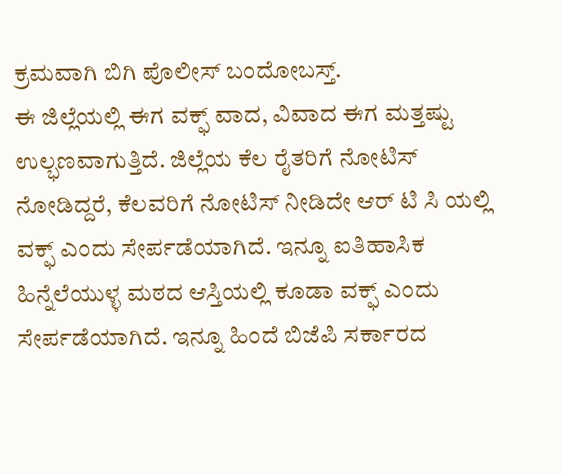ಕ್ರಮವಾಗಿ ಬಿಗಿ ಪೊಲೀಸ್ ಬಂದೋಬಸ್ತ್.
ಈ ಜಿಲ್ಲೆಯಲ್ಲಿ ಈಗ ವಕ್ಫ್ ವಾದ, ವಿವಾದ ಈಗ ಮತ್ತಷ್ಟು ಉಲ್ಭಣವಾಗುತ್ತಿದೆ. ಜಿಲ್ಲೆಯ ಕೆಲ ರೈತರಿಗೆ ನೋಟಿಸ್ ನೋಡಿದ್ದರೆ, ಕೆಲವರಿಗೆ ನೋಟಿಸ್ ನೀಡಿದೇ ಆರ್ ಟಿ ಸಿ ಯಲ್ಲಿ ವಕ್ಫ್ ಎಂದು ಸೇರ್ಪಡೆಯಾಗಿದೆ. ಇನ್ನೂ ಐತಿಹಾಸಿಕ ಹಿನ್ನೆಲೆಯುಳ್ಳ ಮಠದ ಆಸ್ತಿಯಲ್ಲಿ ಕೂಡಾ ವಕ್ಫ್ ಎಂದು ಸೇರ್ಪಡೆಯಾಗಿದೆ. ಇನ್ನೂ ಹಿಂದೆ ಬಿಜೆಪಿ ಸರ್ಕಾರದ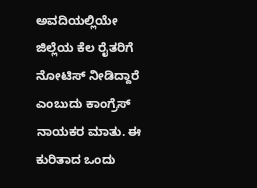ಅವದಿಯಲ್ಲಿಯೇ ಜಿಲ್ಲೆಯ ಕೆಲ ರೈತರಿಗೆ ನೋಟಿಸ್ ನೀಡಿದ್ದಾರೆ ಎಂಬುದು ಕಾಂಗ್ರೆಸ್ ನಾಯಕರ ಮಾತು. ಈ ಕುರಿತಾದ ಒಂದು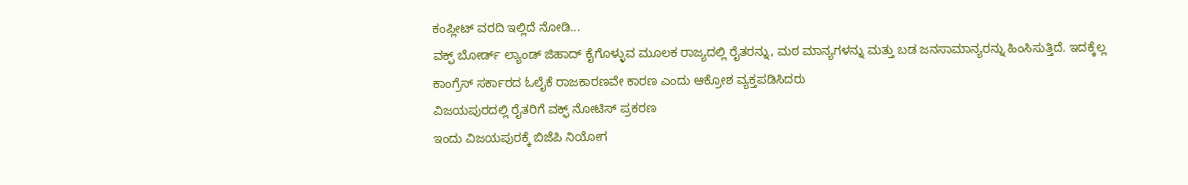ಕಂಪ್ಲೀಟ್ ವರದಿ ಇಲ್ಲಿದೆ ನೋಡಿ...
ವಕ್ಫ್ ಬೋರ್ಡ್ ಲ್ಯಾಂಡ್ ಜಿಹಾದ್ ಕೈಗೊಳ್ಳುವ ಮೂಲಕ ರಾಜ್ಯದಲ್ಲಿ ರೈತರನ್ನು, ಮಠ ಮಾನ್ಯಗಳನ್ನು ಮತ್ತು ಬಡ ಜನಸಾಮಾನ್ಯರನ್ನು ಹಿಂಸಿಸುತ್ತಿದೆ. ಇದಕ್ಕೆಲ್ಲ ಕಾಂಗ್ರೆಸ್ ಸರ್ಕಾರದ ಓಲೈಕೆ ರಾಜಕಾರಣವೇ ಕಾರಣ ಎಂದು ಆಕ್ರೋಶ ವ್ಯಕ್ತಪಡಿಸಿದರು
ವಿಜಯಪುರದಲ್ಲಿ ರೈತರಿಗೆ ವಕ್ಫ್ ನೋಟಿಸ್ ಪ್ರಕರಣ
ಇಂದು ವಿಜಯಪುರಕ್ಕೆ ಬಿಜೆಪಿ ನಿಯೋಗ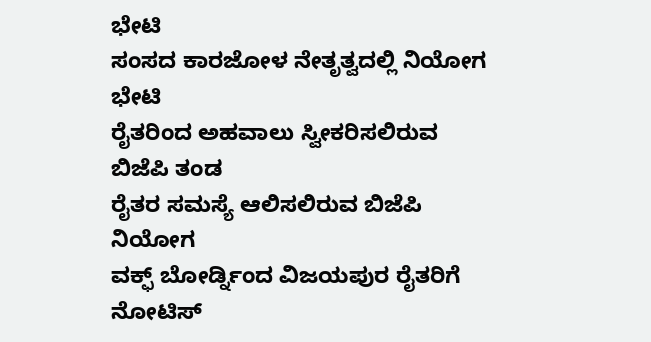ಭೇಟಿ
ಸಂಸದ ಕಾರಜೋಳ ನೇತೃತ್ವದಲ್ಲಿ ನಿಯೋಗ ಭೇಟಿ
ರೈತರಿಂದ ಅಹವಾಲು ಸ್ವೀಕರಿಸಲಿರುವ ಬಿಜೆಪಿ ತಂಡ
ರೈತರ ಸಮಸ್ಯೆ ಆಲಿಸಲಿರುವ ಬಿಜೆಪಿ ನಿಯೋಗ
ವಕ್ಫ್ ಬೋರ್ಡ್ನಿಂದ ವಿಜಯಪುರ ರೈತರಿಗೆ ನೋಟಿಸ್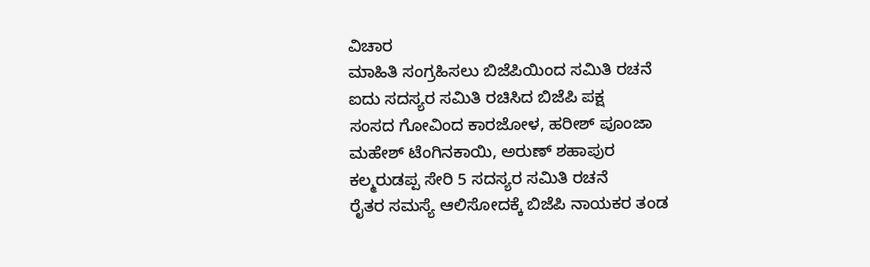ವಿಚಾರ
ಮಾಹಿತಿ ಸಂಗ್ರಹಿಸಲು ಬಿಜೆಪಿಯಿಂದ ಸಮಿತಿ ರಚನೆ
ಐದು ಸದಸ್ಯರ ಸಮಿತಿ ರಚಿಸಿದ ಬಿಜೆಪಿ ಪಕ್ಷ
ಸಂಸದ ಗೋವಿಂದ ಕಾರಜೋಳ, ಹರೀಶ್ ಪೂಂಜಾ
ಮಹೇಶ್ ಟೆಂಗಿನಕಾಯಿ, ಅರುಣ್ ಶಹಾಪುರ
ಕಲ್ಮರುಡಪ್ಪ ಸೇರಿ 5 ಸದಸ್ಯರ ಸಮಿತಿ ರಚನೆ
ರೈತರ ಸಮಸ್ಯೆ ಆಲಿಸೋದಕ್ಕೆ ಬಿಜೆಪಿ ನಾಯಕರ ತಂಡ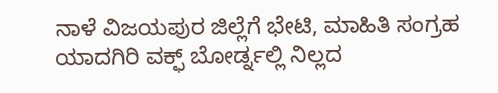ನಾಳೆ ವಿಜಯಪುರ ಜಿಲ್ಲೆಗೆ ಭೇಟಿ, ಮಾಹಿತಿ ಸಂಗ್ರಹ
ಯಾದಗಿರಿ ವಕ್ಫ್ ಬೋರ್ಡ್ನಲ್ಲಿ ನಿಲ್ಲದ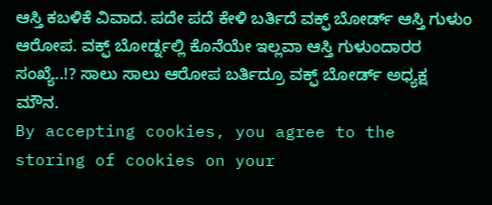ಆಸ್ತಿ ಕಬಳಿಕೆ ವಿವಾದ. ಪದೇ ಪದೆ ಕೇಳಿ ಬರ್ತಿದೆ ವಕ್ಫ್ ಬೋರ್ಡ್ ಆಸ್ತಿ ಗುಳುಂ ಆರೋಪ. ವಕ್ಫ್ ಬೋರ್ಡ್ನಲ್ಲಿ ಕೊನೆಯೇ ಇಲ್ಲವಾ ಆಸ್ತಿ ಗುಳುಂದಾರರ ಸಂಖ್ಯೆ..!? ಸಾಲು ಸಾಲು ಆರೋಪ ಬರ್ತಿದ್ರೂ ವಕ್ಫ್ ಬೋರ್ಡ್ ಅಧ್ಯಕ್ಷ ಮೌನ.
By accepting cookies, you agree to the storing of cookies on your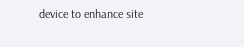device to enhance site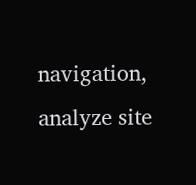navigation, analyze site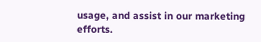usage, and assist in our marketing efforts.